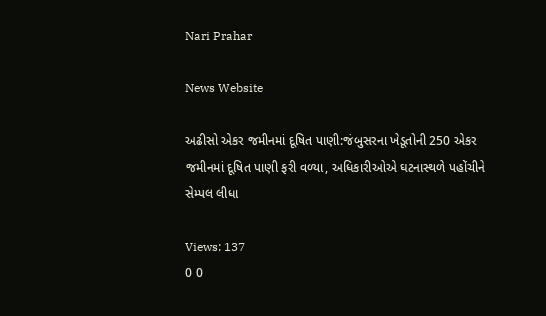Nari Prahar

News Website

અઢીસો એકર જમીનમાં દૂષિત પાણી:જંબુસરના ખેડૂતોની 250 એકર જમીનમાં દૂષિત પાણી ફરી વળ્યા, અધિકારીઓએ ઘટનાસ્થળે પહોંચીને સેમ્પલ લીધા

Views: 137
0 0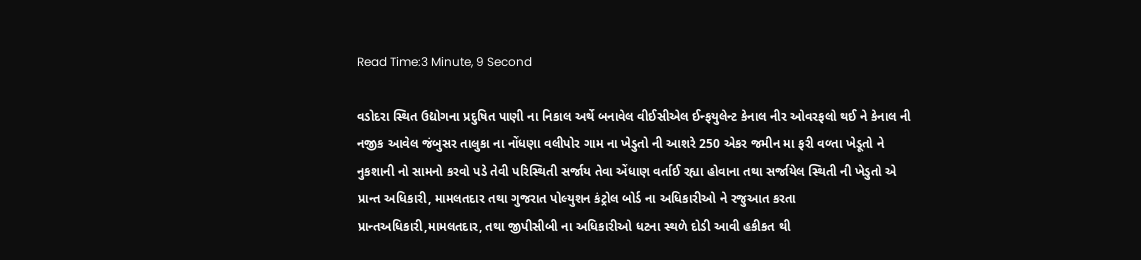Read Time:3 Minute, 9 Second

વડોદરા સ્થિત ઉદ્યોગના પ્રદુષિત પાણી ના નિકાલ અર્થે બનાવેલ વીઈસીએલ ઈન્ફયુલેન્ટ કેનાલ નીર ઓવરફલો થઈ ને કેનાલ ની નજીક આવેલ જંબુસર તાલુકા ના નોંધણા વલીપોર ગામ ના ખેડુતો ની આશરે 250 એકર જમીન મા ફરી વળ્તા ખેડૂતો ને નુકશાની નો સામનો કરવો પડે તેવી પરિસ્થિતી સર્જાય તેવા એંધાણ વર્તાઈ રહ્યા હોવાના તથા સર્જાયેલ સ્થિતી ની ખેડુતો એ પ્રાન્ત અધિકારી, મામલતદાર તથા ગુજરાત પોલ્યુશન કંટ્રોલ બોર્ડ ના અધિકારીઓ ને રજુઆત કરતા પ્રાન્તઅધિકારી,મામલતદાર, તથા જીપીસીબી ના અધિકારીઓ ધટના સ્થળે દોડી આવી હકીકત થી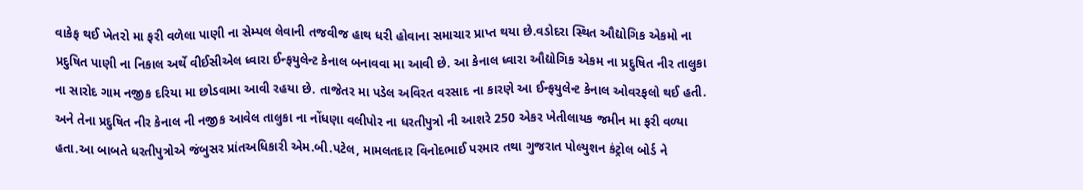વાકેફ થઈ ખેતરો મા ફરી વળેલા પાણી ના સેમ્પલ લેવાની તજવીજ હાથ ધરી હોવાના સમાચાર પ્રાપ્ત થયા છે.વડોદરા સ્થિત ઔદ્યોગિક એકમો ના પ્રદુષિત પાણી ના નિકાલ અર્થે વીઈસીએલ ધ્વારા ઈન્ફયુલેન્ટ કેનાલ બનાવવા મા આવી છે. આ કેનાલ ધ્વારા ઔદ્યોગિક એકમ ના પ્રદુષિત નીર તાલુકા ના સારોદ ગામ નજીક દરિયા મા છોડવામા આવી રહયા છે. તાજેતર મા પડેલ અવિરત વરસાદ ના કારણે આ ઈન્ફયુલેન્ટ કેનાલ ઓવરફલો થઈ હતી. અને તેના પ્રદુષિત નીર કેનાલ ની નજીક આવેલ તાલુકા ના નોંધણા વલીપોર ના ધરતીપુત્રો ની આશરે 250 એકર ખેતીલાયક જમીન મા ફરી વળ્યા હતા.આ બાબતે ધરતીપુત્રોએ જંબુસર પ્રાંતઅધિકારી એમ.બી.પટેલ, મામલતદાર વિનોદભાઈ પરમાર તથા ગુજરાત પોલ્યુશન કંટ્રોલ બોર્ડ ને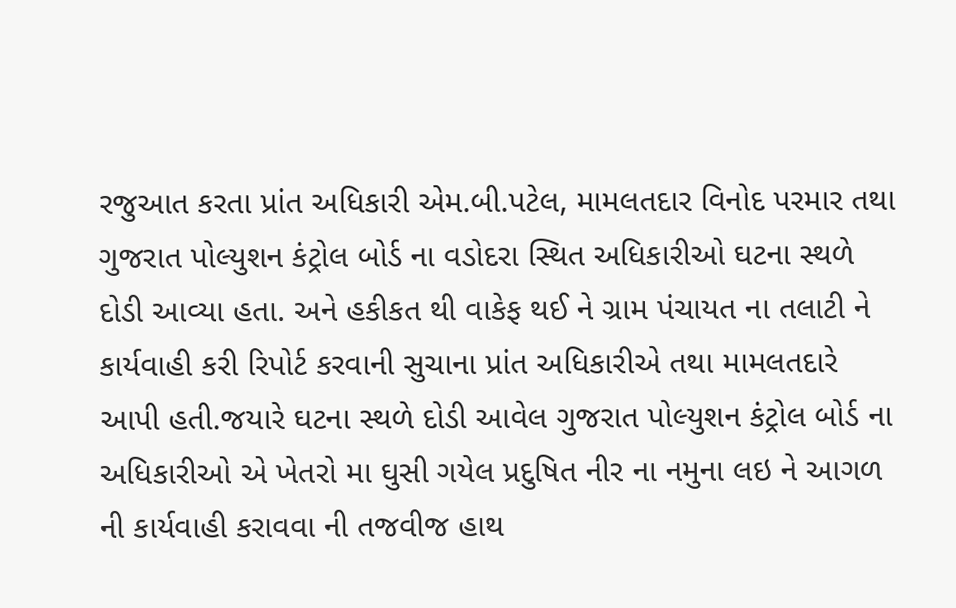રજુઆત કરતા પ્રાંત અધિકારી એમ.બી.પટેલ, મામલતદાર વિનોદ પરમાર તથા ગુજરાત પોલ્યુશન કંટ્રોલ બોર્ડ ના વડોદરા સ્થિત અધિકારીઓ ઘટના સ્થળે દોડી આવ્યા હતા. અને હકીકત થી વાકેફ થઈ ને ગ્રામ પંચાયત ના તલાટી ને કાર્યવાહી કરી રિપોર્ટ કરવાની સુચાના પ્રાંત અધિકારીએ તથા મામલતદારે આપી હતી.જયારે ઘટના સ્થળે દોડી આવેલ ગુજરાત પોલ્યુશન કંટ્રોલ બોર્ડ ના અધિકારીઓ એ ખેતરો મા ઘુસી ગયેલ પ્રદુષિત નીર ના નમુના લઇ ને આગળ ની કાર્યવાહી કરાવવા ની તજવીજ હાથ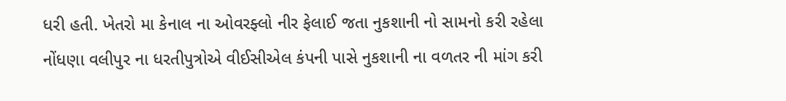ધરી હતી. ખેતરો મા કેનાલ ના ઓવરફ્લો નીર ફેલાઈ જતા નુકશાની નો સામનો કરી રહેલા નોંધણા વલીપુર ના ધરતીપુત્રોએ વીઈસીએલ કંપની પાસે નુકશાની ના વળતર ની માંગ કરી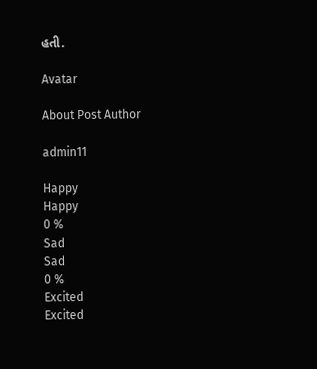હતી.

Avatar

About Post Author

admin11

Happy
Happy
0 %
Sad
Sad
0 %
Excited
Excited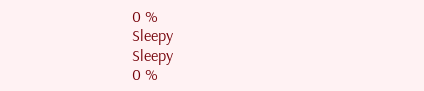0 %
Sleepy
Sleepy
0 %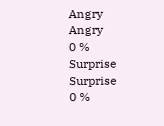Angry
Angry
0 %
Surprise
Surprise
0 %